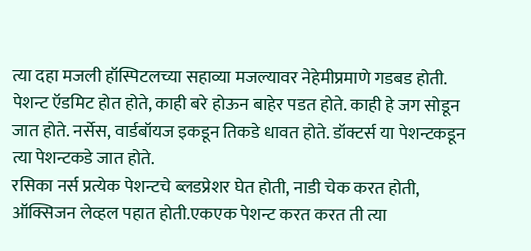त्या दहा मजली हॉस्पिटलच्या सहाव्या मजल्यावर नेहेमीप्रमाणे गडबड होती. पेशन्ट ऍडमिट होत होते, काही बरे होऊन बाहेर पडत होते. काही हे जग सोडून जात होते. नर्सेस, वार्डबॉयज इकडून तिकडे धावत होते. डॉक्टर्स या पेशन्टकडून त्या पेशन्टकडे जात होते.
रसिका नर्स प्रत्येक पेशन्टचे ब्लडप्रेशर घेत होती, नाडी चेक करत होती, ऑक्सिजन लेव्हल पहात होती.एकएक पेशन्ट करत करत ती त्या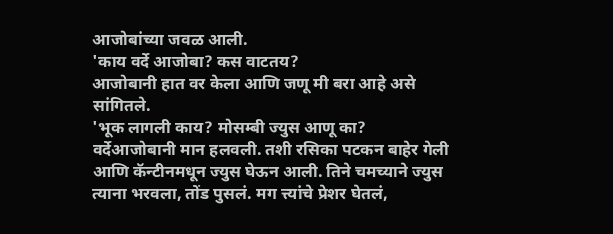आजोबांच्या जवळ आली.
'काय वर्दे आजोबा? कस वाटतय?
आजोबानी हात वर केला आणि जणू मी बरा आहे असे सांगितले.
'भूक लागली काय? मोसम्बी ज्युस आणू का?
वर्देआजोबानी मान हलवली. तशी रसिका पटकन बाहेर गेली आणि कॅन्टीनमधून ज्युस घेऊन आली. तिने चमच्याने ज्युस त्याना भरवला, तोंड पुसलं. मग त्त्यांचे प्रेशर घेतलं,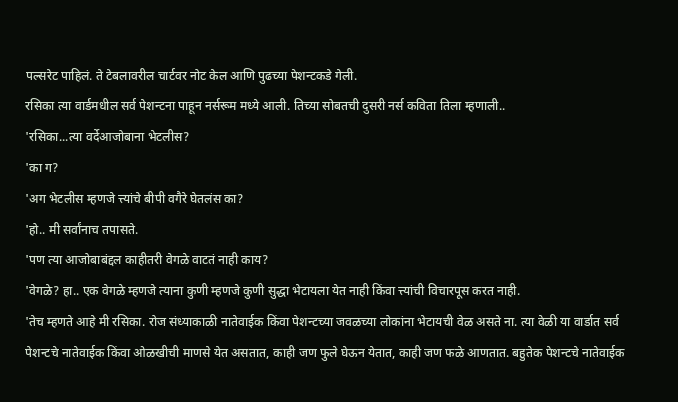पल्सरेट पाहिलं. ते टेबलावरील चार्टवर नोट केल आणि पुढच्या पेशन्टकडे गेली.
रसिका त्या वार्डमधील सर्व पेशन्टना पाहून नर्सरूम मध्ये आली. तिच्या सोबतची दुसरी नर्स कविता तिला म्हणाली..
'रसिका...त्या वर्देआजोबाना भेटलीस?
'का ग?
'अग भेटलीस म्हणजे त्त्यांचे बीपी वगैरे घेतलंस का?
'हो.. मी सर्वांनाच तपासते.
'पण त्या आजोबाबंद्दल काहीतरी वेगळे वाटतं नाही काय?
'वेगळे? हा.. एक वेगळे म्हणजे त्याना कुणी म्हणजे कुणी सुद्धा भेटायला येत नाही किंवा त्त्यांची विचारपूस करत नाही.
'तेच म्हणते आहे मी रसिका. रोज संध्याकाळी नातेवाईक किंवा पेशन्टच्या जवळच्या लोकांना भेटायची वेळ असते ना. त्या वेळी या वार्डात सर्व पेशन्टचे नातेवाईक किंवा ओळखीची माणसे येत असतात, काही जण फुले घेऊन येतात, काही जण फळे आणतात. बहुतेक पेशन्टचे नातेवाईक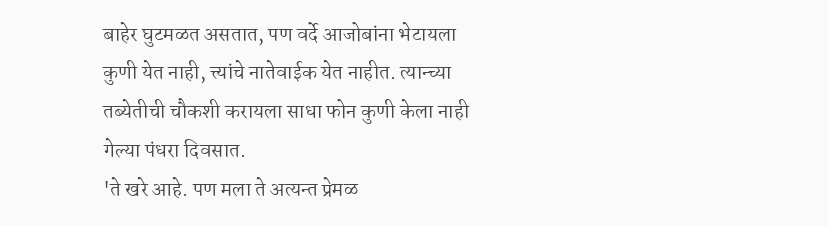बाहेर घुटमळत असतात, पण वर्दे आजोबांना भेटायला कुणी येत नाही, त्त्यांचे नातेवाईक येत नाहीत. त्यान्च्या तब्येतीची चौकशी करायला साधा फोन कुणी केला नाही गेल्या पंधरा दिवसात.
'ते खरे आहे. पण मला ते अत्यन्त प्रेमळ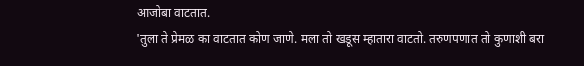आजोबा वाटतात.
'तुला ते प्रेमळ का वाटतात कोण जाणे. मला तो खडूस म्हातारा वाटतो. तरुणपणात तो कुणाशी बरा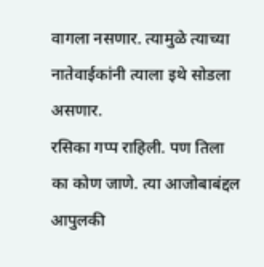वागला नसणार. त्यामुळे त्याच्या नातेवाईकांनी त्याला इथे सोडला असणार.
रसिका गप्प राहिली. पण तिला का कोण जाणे. त्या आजोबाबंद्दल आपुलकी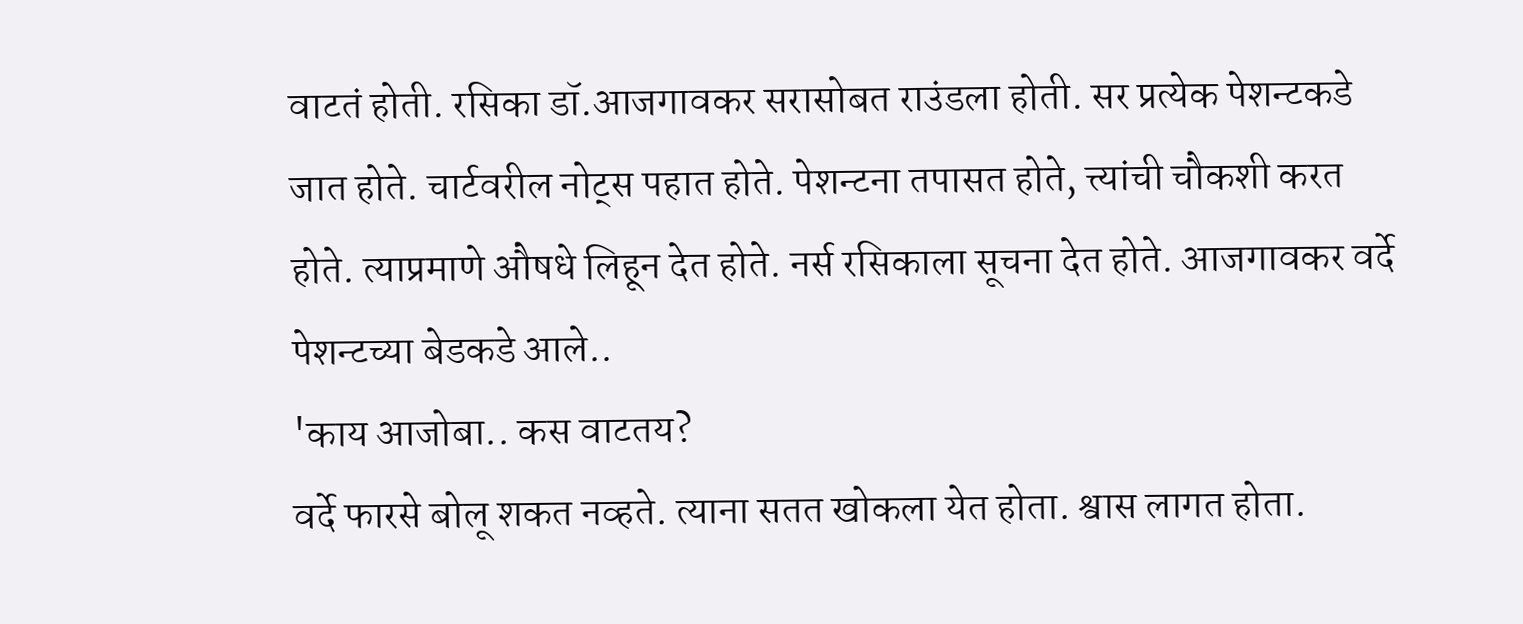वाटतं होती. रसिका डॉ.आजगावकर सरासोबत राउंडला होती. सर प्रत्येक पेशन्टकडे जात होते. चार्टवरील नोट्स पहात होते. पेशन्टना तपासत होते, त्त्यांची चौकशी करत होते. त्याप्रमाणे औषधे लिहून देत होते. नर्स रसिकाला सूचना देत होते. आजगावकर वर्दे पेशन्टच्या बेडकडे आले..
'काय आजोबा.. कस वाटतय?
वर्दे फारसे बोलू शकत नव्हते. त्याना सतत खोकला येत होता. श्वास लागत होता.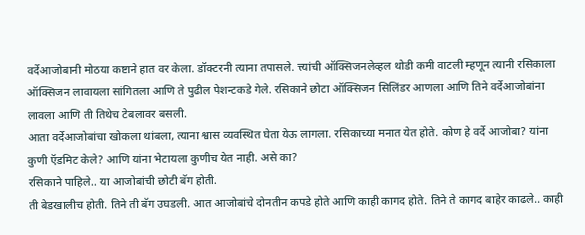वर्देआजोबानी मोठया कष्टाने हात वर केला. डॉक्टरनी त्याना तपासले. त्त्यांची ऑक्सिजनलेव्हल थोडी कमी वाटली म्हणून त्यानी रसिकाला ऑक्सिजन लावायला सांगितला आणि ते पुढील पेशन्टकडे गेले. रसिकाने छोटा ऑक्सिजन सिलिंडर आणला आणि तिने वर्देआजोबांना लावला आणि ती तिथेच टेबलावर बसली.
आता वर्देआजोबांचा खोकला थांबला, त्याना श्वास व्यवस्थित घेता येऊ लागला. रसिकाच्या मनात येत होते. कोण हे वर्दे आजोबा? यांना कुणी ऍडमिट केले? आणि यांना भेटायला कुणीच येत नाही. असे का?
रसिकाने पाहिले.. या आजोबांची छोटी बॅग होती.
ती बेडखालीच होती. तिने ती बॅग उघडली. आत आजोबांचे दोनतीन कपडे होते आणि काही कागद होते. तिने ते कागद बाहेर काढले.. काही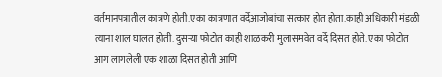वर्तमानपत्रातील कात्रणे होती.एका कात्रणात वर्देआजोबांचा सत्कार होत होता.काही अधिकारी मंडळी त्याना शाल घालत होती. दुसऱ्या फोटोत काही शाळकरी मुलासमवेत वर्दे दिसत होते. एका फोटोत आग लागलेली एक शाळा दिसत होती आणि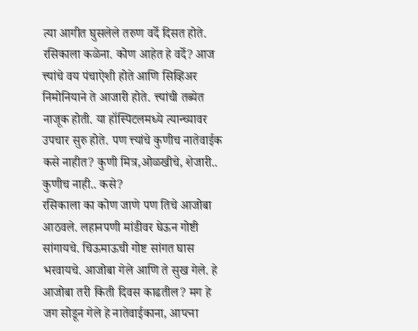त्या आगीत घुसलेले तरुण वर्दे दिसत होते.
रसिकाला कळेना. कोण आहेत हे वर्दे? आज त्त्यांचे वय पंचाऐशी होते आणि सिव्हिअर निमोनियाने ते आजारी होते. त्त्यांची तब्येत नाजूक होती. या हॉस्पिटलमध्ये त्यान्च्यावर उपचार सुरु होते. पण त्त्यांचे कुणीच नातेवाईक कसे नाहीत? कुणी मित्र,ओळखीचे, शेजारी.. कुणीच नाही.. कसे?
रसिकाला का कोण जाणे पण तिचे आजोबा आठवले. लहानपणी मांडीवर घेऊन गोष्टी सांगायचे. चिऊमाऊची गोष्ट सांगत घास भरवायचे. आजोबा गेले आणि ते सुख गेले. हे आजोबा तरी किती दिवस काढतील? मग हे जग सोडून गेले हे नातेवाईकाना, आप्त्ना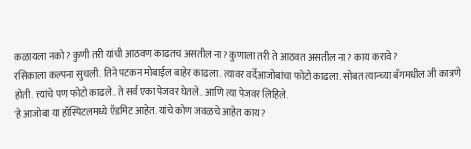कळायला नको? कुणी तरी यांची आठवण काढतच असतील ना? कुणाला तरी ते आठवत असतील ना? काय करावे?
रसिकाला कल्पना सुचली. तिने पटकन मोबाईल बाहेर काढला. त्यावर वर्देआजोबांचा फोटो काढला. सोबत त्यान्च्या बॅगमधील जी कात्रणे होती. त्त्यांचे पण फोटो काढले.. ते सर्व एका पेजवर घेतले.. आणि त्या पेजवर लिहिले.
'हे आजोबा या हॉस्पिटलमध्ये ऍडमिट आहेत. यांचे कोण जवळचे आहेत काय?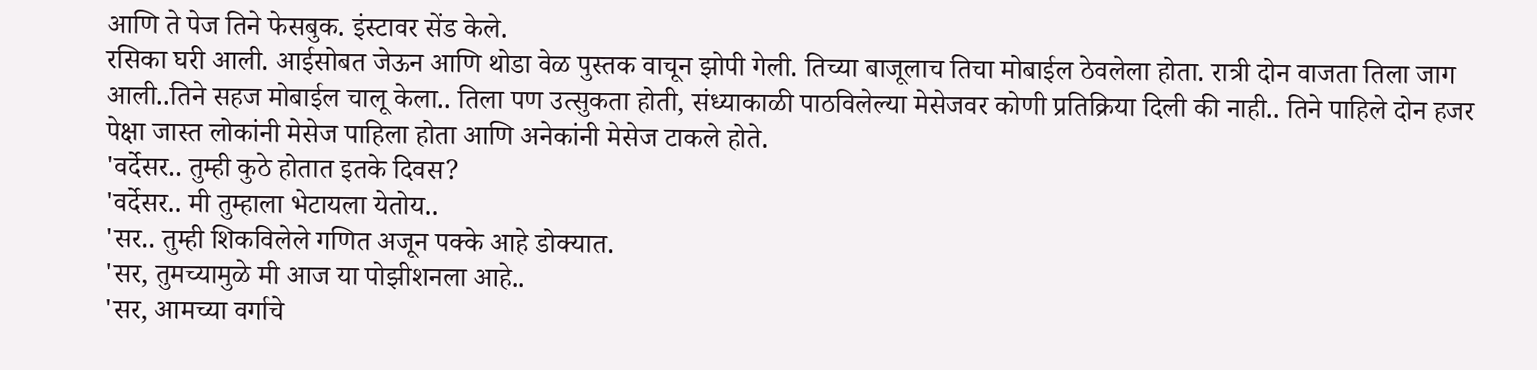आणि ते पेज तिने फेसबुक. इंस्टावर सेंड केले.
रसिका घरी आली. आईसोबत जेऊन आणि थोडा वेळ पुस्तक वाचून झोपी गेली. तिच्या बाजूलाच तिचा मोबाईल ठेवलेला होता. रात्री दोन वाजता तिला जाग आली..तिने सहज मोबाईल चालू केला.. तिला पण उत्सुकता होती, संध्याकाळी पाठविलेल्या मेसेजवर कोणी प्रतिक्रिया दिली की नाही.. तिने पाहिले दोन हजर पेक्षा जास्त लोकांनी मेसेज पाहिला होता आणि अनेकांनी मेसेज टाकले होते.
'वर्देसर.. तुम्ही कुठे होतात इतके दिवस?
'वर्देसर.. मी तुम्हाला भेटायला येतोय..
'सर.. तुम्ही शिकविलेले गणित अजून पक्के आहे डोक्यात.
'सर, तुमच्यामुळे मी आज या पोझीशनला आहे..
'सर, आमच्या वर्गाचे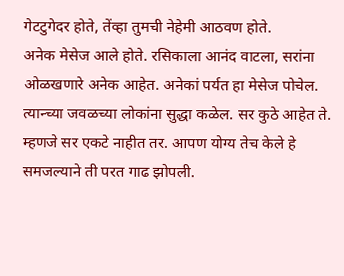गेटटुगेदर होते, तेंव्हा तुमची नेहेमी आठवण होते.
अनेक मेसेज आले होते. रसिकाला आनंद वाटला, सरांना ओळखणारे अनेक आहेत. अनेकां पर्यत हा मेसेज पोचेल. त्यान्च्या जवळच्या लोकांना सुद्धा कळेल. सर कुठे आहेत ते.
म्हणजे सर एकटे नाहीत तर. आपण योग्य तेच केले हे समजल्याने ती परत गाढ झोपली.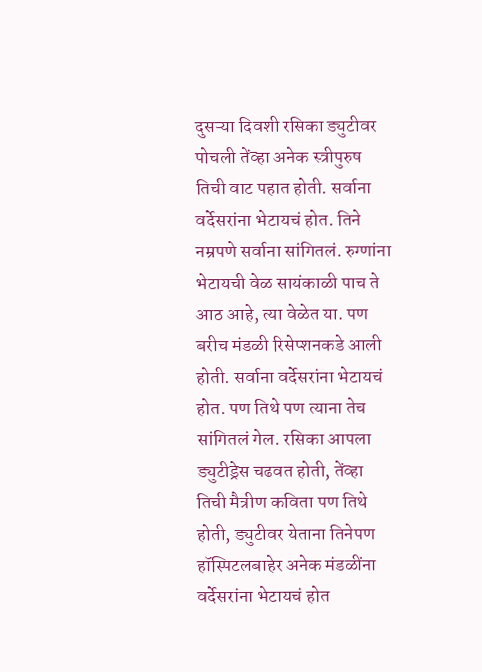दुसऱ्या दिवशी रसिका ड्युटीवर पोचली तेंव्हा अनेक स्त्रीपुरुष तिची वाट पहात होती. सर्वाना वर्देसरांना भेटायचं होत. तिने नम्रपणे सर्वाना सांगितलं. रुग्णांना भेटायची वेळ सायंकाळी पाच ते आठ आहे, त्या वेळेत या. पण बरीच मंडळी रिसेप्शनकडे आली होती. सर्वाना वर्देसरांना भेटायचं होत. पण तिथे पण त्याना तेच सांगितलं गेल. रसिका आपला ड्युटीड्रेस चढवत होती, तेंव्हा तिची मैत्रीण कविता पण तिथे होती, ड्युटीवर येताना तिनेपण हॉस्पिटलबाहेर अनेक मंडळींना वर्देसरांना भेटायचं होत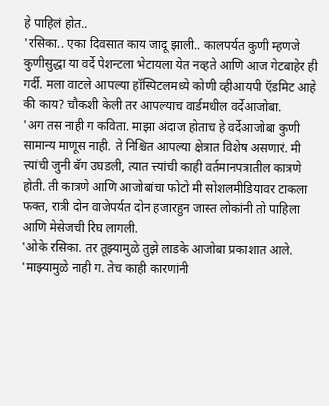हे पाहिलं होत..
'रसिका.. एका दिवसात काय जादू झाली.. कालपर्यत कुणी म्हणजे कुणीसुद्धा या वर्दे पेशन्टला भेटायला येत नव्हते आणि आज गेटबाहेर ही गर्दी. मला वाटले आपल्या हॉस्पिटलमध्ये कोणी व्हीआयपी ऍडमिट आहे की काय? चौकशी केली तर आपल्याच वार्डमधील वर्देआजोबा.
'अग तस नाही ग कविता. माझा अंदाज होताच हे वर्देआजोबा कुणी सामान्य माणूस नाही. ते निश्चित आपल्या क्षेत्रात विशेष असणारं. मी त्त्यांची जुनी बॅग उघडली, त्यात त्त्यांची काही वर्तमानपत्रातील कात्रणे होती. ती कात्रणे आणि आजोबांचा फोटो मी सोशलमीडियावर टाकला फक्त, रात्री दोन वाजेपर्यत दोन हजारहुन जास्त लोकांनी तो पाहिला आणि मेसेजची रिघ लागली.
'ओके रसिका. तर तूझ्यामुळे तुझे लाडके आजोबा प्रकाशात आले.
'माझ्यामुळे नाही ग. तेच काही कारणांनी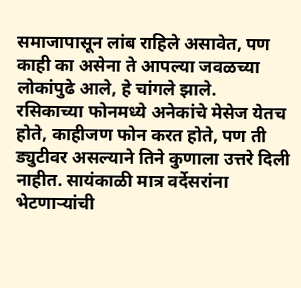समाजापासून लांब राहिले असावेत, पण काही का असेना ते आपल्या जवळच्या लोकांपुढे आले, हे चांगले झाले.
रसिकाच्या फोनमध्ये अनेकांचे मेसेज येतच होते, काहीजण फोन करत होते, पण ती ड्युटीवर असल्याने तिने कुणाला उत्तरे दिली नाहीत. सायंकाळी मात्र वर्देसरांना भेटणाऱ्यांची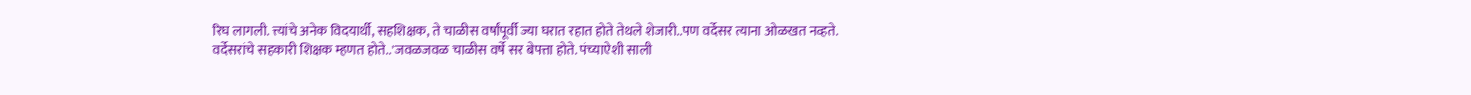रिघ लागली. त्त्यांचे अनेक विदयार्थी, सहशिक्षक, ते चाळीस वर्षांपूर्वी ज्या घरात रहात होते तेथले शेजारी..पण वर्देसर त्याना ओळखत नव्हते.
वर्देसरांचे सहकारी शिक्षक म्हणत होते..'जवळजवळ चाळीस वर्षे सर बेपत्ता होते. पंच्याऐशी साली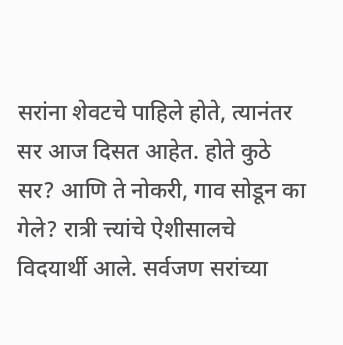सरांना शेवटचे पाहिले होते, त्यानंतर सर आज दिसत आहेत. होते कुठे सर? आणि ते नोकरी, गाव सोडून का गेले? रात्री त्त्यांचे ऐशीसालचे विदयार्थी आले. सर्वजण सरांच्या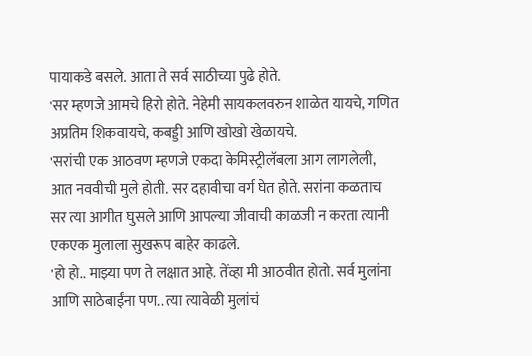पायाकडे बसले. आता ते सर्व साठीच्या पुढे होते.
'सर म्हणजे आमचे हिरो होते. नेहेमी सायकलवरुन शाळेत यायचे, गणित अप्रतिम शिकवायचे, कबड्डी आणि खोखो खेळायचे.
'सरांची एक आठवण म्हणजे एकदा केमिस्ट्रीलॅबला आग लागलेली, आत नववीची मुले होती. सर दहावीचा वर्ग घेत होते. सरांना कळताच सर त्या आगीत घुसले आणि आपल्या जीवाची काळजी न करता त्यानी एकएक मुलाला सुखरूप बाहेर काढले.
'हो हो.. माझ्या पण ते लक्षात आहे. तेंव्हा मी आठवीत होतो. सर्व मुलांना आणि साठेबाईंना पण.. त्या त्यावेळी मुलांचं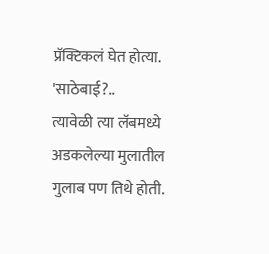प्रॅक्टिकलं घेत होत्या.
'साठेबाई?..
त्यावेळी त्या लॅबमध्ये अडकलेल्या मुलातील गुलाब पण तिथे होती.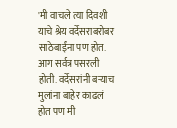'मी वाचले त्या दिवशी याचे श्रेय वर्देसराबरोबर साठेबाईंना पण होत. आग सर्वत्र पसरली होती. वर्देसरांनी बऱ्याच मुलांना बाहेर काढलं होत पण मी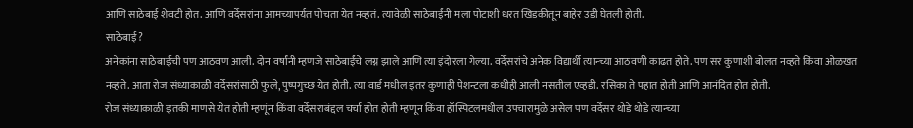आणि साठेबाई शेवटी होत. आणि वर्देसरांना आमच्यापर्यत पोचता येत नव्हतं. त्यावेळी साठेबाईंनी मला पोटाशी धरत खिडकीतून बाहेर उडी घेतली होती.
साठेबाई?
अनेकांना साठेबाईची पण आठवण आली. दोन वर्षांनी म्हणजे साठेबाईंचे लग्न झाले आणि त्या इंदोरला गेल्या. वर्देसरांचे अनेक विद्यार्थी त्यान्च्या आठवणी काढत होते. पण सर कुणाशी बोलत नव्हते किंवा ओळखत नव्हते. आता रोज संध्याकाळी वर्देसरांसाठी फुले, पुष्पगुच्छ येत होती. त्या वार्ड मधील इतर कुणाही पेशन्टला कधीही आली नसतील एव्हडी. रसिका ते पहात होती आणि आनंदित होत होती.
रोज संध्याकाळी इतकी माणसे येत होती म्हणूंन किंवा वर्देसराबंद्दल चर्चा होत होती म्हणून किंवा हॉस्पिटलमधील उपचारामुळे असेल पण वर्देसर थोडे थोडे त्यान्च्या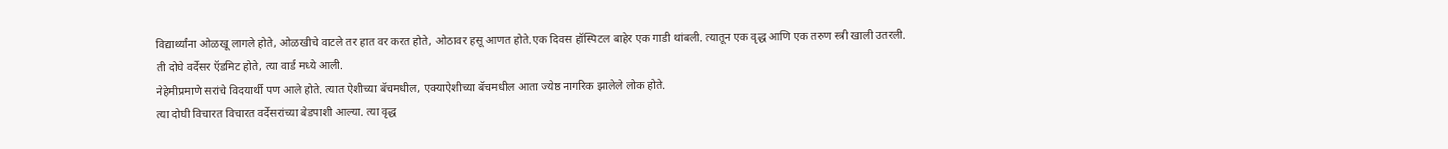विद्यार्थ्यांना ओळखू लागले होते, ओळखीचे वाटले तर हात वर करत होते, ओठावर हसू आणत होते.एक दिवस हॉस्पिटल बाहेर एक गाडी थांबली. त्यातून एक वृद्ध आणि एक तरुण स्त्री खाली उतरली. ती दोघे वर्देसर ऍडमिट होते, त्या वार्ड मध्ये आली.
नेहेमीप्रमाणे सरांचे विदयार्थी पण आले होते. त्यात ऐशीच्या बॅचमधील, एक्याऐशीच्या बॅचमधील आता ज्येष्ठ नागरिक झालेले लोक होते.
त्या दोघी विचारत विचारत वर्देसरांच्या बेडपाशी आल्या. त्या वृद्ध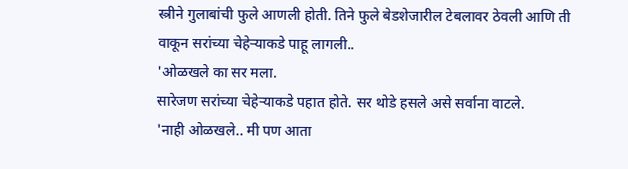स्त्रीने गुलाबांची फुले आणली होती. तिने फुले बेडशेजारील टेबलावर ठेवली आणि ती वाकून सरांच्या चेहेऱ्याकडे पाहू लागली..
'ओळखले का सर मला.
सारेजण सरांच्या चेहेऱ्याकडे पहात होते. सर थोडे हसले असे सर्वाना वाटले.
'नाही ओळखले.. मी पण आता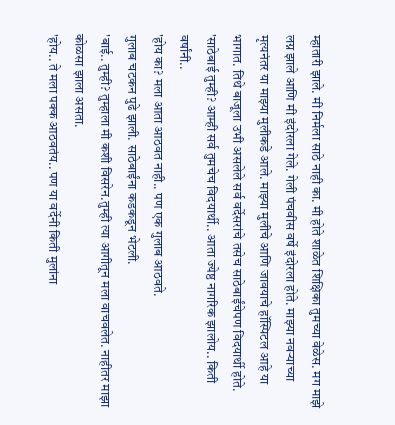म्हातारी झाले. मी निर्मला साठे नाही का. मी होते शाळेत शिक्षिका तुमच्या वेळेस. मग माझे लग्न झाले आणि मी इंदोरला गेले. गेली पंचवीस वर्षे इंदोरला होते. माझ्या नवऱ्याच्या मृत्यनंतर या माझ्या मुलीकडे आले. माझ्या मुलीचे आणि जावयाचे हॉस्पिटल आहे या भागात. तिथे बाजूला उभी असलेले सर्व वर्देसरांचे तसेच साठेबाईंचेपण विदयार्थी होते.
'साठेबाई तुम्ही? आम्ही सर्व तुमचेच विदयार्थी.. आता ज्येष्ठ नागरिक झालोय.. किती वर्षांनी..
'होय का? मला आता आठवत नाही.. पण एक गुलाब आठवते.
गुलाब चटकन पुढे झाली. साठेबाईंना कडकडून भेटली.
'बाई.. तुम्ही? तुम्हाला मी कशी विसरेन.तुम्ही त्या आगीतून मला वाचवलेत. नाहीतर माझा कोळसा झाला असता.
'होय.. ते मला पक्क आठवतंय.. पण या वर्देनी किती मुलांना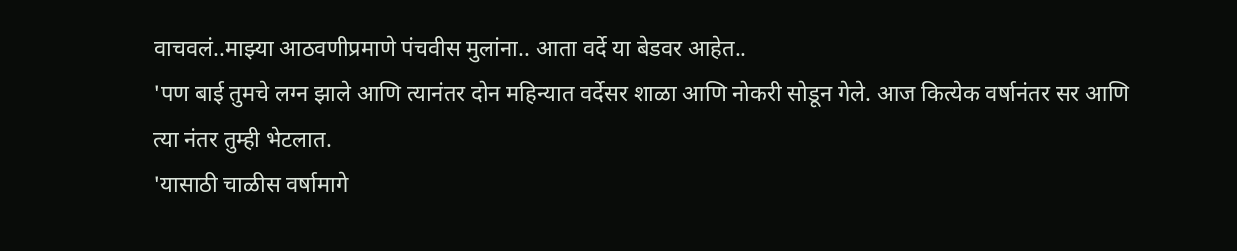वाचवलं..माझ्या आठवणीप्रमाणे पंचवीस मुलांना.. आता वर्दे या बेडवर आहेत..
'पण बाई तुमचे लग्न झाले आणि त्यानंतर दोन महिन्यात वर्देसर शाळा आणि नोकरी सोडून गेले. आज कित्येक वर्षानंतर सर आणि त्या नंतर तुम्ही भेटलात.
'यासाठी चाळीस वर्षामागे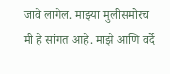जावे लागेल. माझ्या मुलीसमोरच मी हे सांगत आहे. माझे आणि वर्दे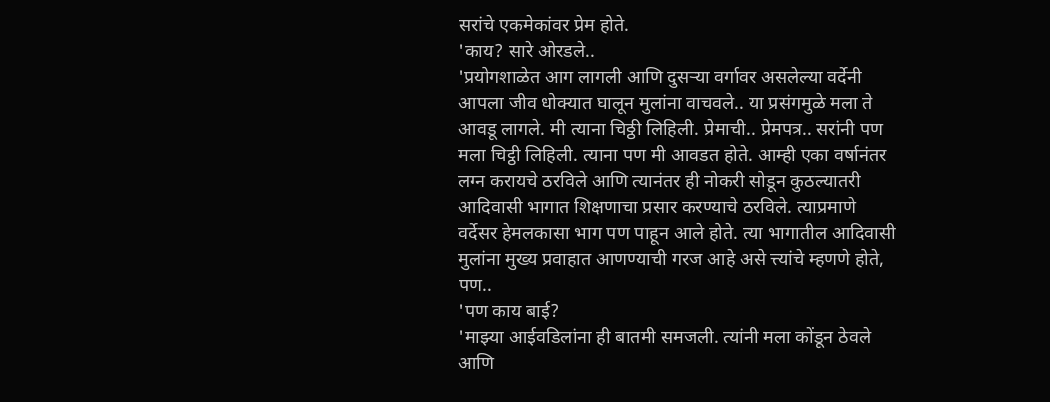सरांचे एकमेकांवर प्रेम होते.
'काय? सारे ओरडले..
'प्रयोगशाळेत आग लागली आणि दुसऱ्या वर्गावर असलेल्या वर्देनी आपला जीव धोक्यात घालून मुलांना वाचवले.. या प्रसंगमुळे मला ते आवडू लागले. मी त्याना चिठ्ठी लिहिली. प्रेमाची.. प्रेमपत्र.. सरांनी पण मला चिट्ठी लिहिली. त्याना पण मी आवडत होते. आम्ही एका वर्षानंतर लग्न करायचे ठरविले आणि त्यानंतर ही नोकरी सोडून कुठल्यातरी आदिवासी भागात शिक्षणाचा प्रसार करण्याचे ठरविले. त्याप्रमाणे वर्देसर हेमलकासा भाग पण पाहून आले होते. त्या भागातील आदिवासी मुलांना मुख्य प्रवाहात आणण्याची गरज आहे असे त्त्यांचे म्हणणे होते, पण..
'पण काय बाई?
'माझ्या आईवडिलांना ही बातमी समजली. त्यांनी मला कोंडून ठेवले आणि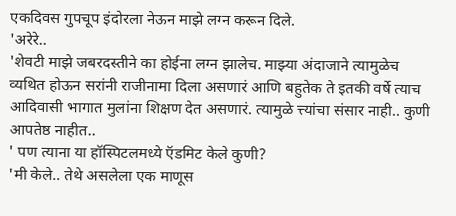एकदिवस गुपचूप इंदोरला नेऊन माझे लग्न करून दिले.
'अरेरे..
'शेवटी माझे जबरदस्तीने का होईना लग्न झालेच. माझ्या अंदाजाने त्यामुळेच व्यथित होऊन सरांनी राजीनामा दिला असणारं आणि बहुतेक ते इतकी वर्षे त्याच आदिवासी भागात मुलांना शिक्षण देत असणारं. त्यामुळे त्त्यांचा संसार नाही.. कुणी आपतेष्ठ नाहीत..
' पण त्याना या हॉस्पिटलमध्ये ऍडमिट केले कुणी?
'मी केले.. तेथे असलेला एक माणूस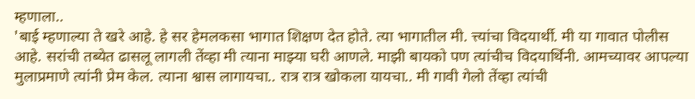म्हणाला..
'बाई म्हणाल्या ते खरे आहे. हे सर हेमलकसा भागात शिक्षण देत होते. त्या भागातील मी. त्त्यांचा विदयार्थी. मी या गावात पोलीस आहे. सरांची तब्येत ढासलू लागली तेंव्हा मी त्याना माझ्या घरी आणले. माझी बायको पण त्यांचीच विदयार्थिनी. आमच्यावर आपल्या मुलाप्रमाणे त्यांनी प्रेम केल. त्याना श्वास लागायचा.. रात्र रात्र खोकला यायचा.. मी गावी गेलो तेंव्हा त्यांची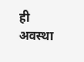ही अवस्था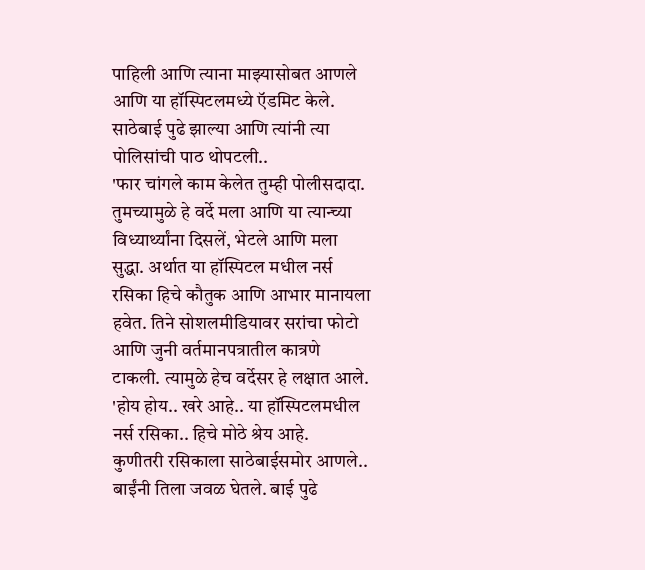पाहिली आणि त्याना माझ्यासोबत आणले आणि या हॉस्पिटलमध्ये ऍडमिट केले.
साठेबाई पुढे झाल्या आणि त्यांनी त्या पोलिसांची पाठ थोपटली..
'फार चांगले काम केलेत तुम्ही पोलीसदादा. तुमच्यामुळे हे वर्दे मला आणि या त्यान्च्या विध्यार्थ्यांना दिसलें, भेटले आणि मला सुद्धा. अर्थात या हॉस्पिटल मधील नर्स रसिका हिचे कौतुक आणि आभार मानायला हवेत. तिने सोशलमीडियावर सरांचा फोटो आणि जुनी वर्तमानपत्रातील कात्रणे टाकली. त्यामुळे हेच वर्देसर हे लक्षात आले.
'होय होय.. खरे आहे.. या हॉस्पिटलमधील नर्स रसिका.. हिचे मोठे श्रेय आहे.
कुणीतरी रसिकाला साठेबाईसमोर आणले.. बाईंनी तिला जवळ घेतले. बाई पुढे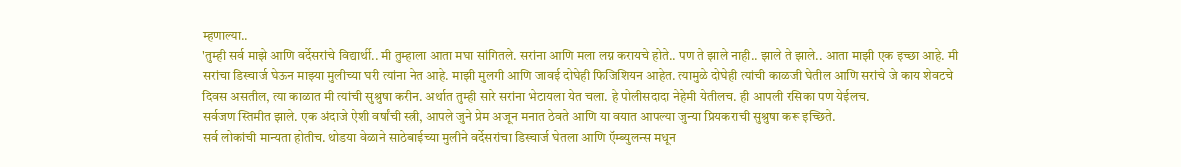म्हणाल्या..
'तुम्ही सर्व माझे आणि वर्देसरांचे विद्यार्थी.. मी तुम्हाला आता मघा सांगितले. सरांना आणि मला लग्न करायचे होते.. पण ते झाले नाही.. झाले ते झाले.. आता माझी एक इच्छा आहे. मी सरांचा डिस्चार्ज घेऊन माझ्या मुलीच्या घरी त्यांना नेत आहे. माझी मुलगी आणि जावई दोघेही फिजिशियन आहेत. त्यामुळे दोघेही त्यांची काळजी घेतील आणि सरांचे जे काय शेवटचे दिवस असतील, त्या काळात मी त्यांची सुश्रुषा करीन. अर्थात तुम्ही सारे सरांना भेटायला येत चला. हे पोलीसदादा नेहेमी येतीलच. ही आपली रसिका पण येईलच.
सर्वजण स्तिमीत झाले. एक अंदाजे ऐशी वर्षांची स्त्री, आपले जुने प्रेम अजून मनात ठेवते आणि या वयात आपल्या जुन्या प्रियकराची सुश्रुषा करू इच्छिते.
सर्व लोकांची मान्यता होतीच. थोडया वेळाने साठेबाईच्या मुलीने वर्देसरांचा डिस्चार्ज घेतला आणि ऍम्ब्युलन्स मधून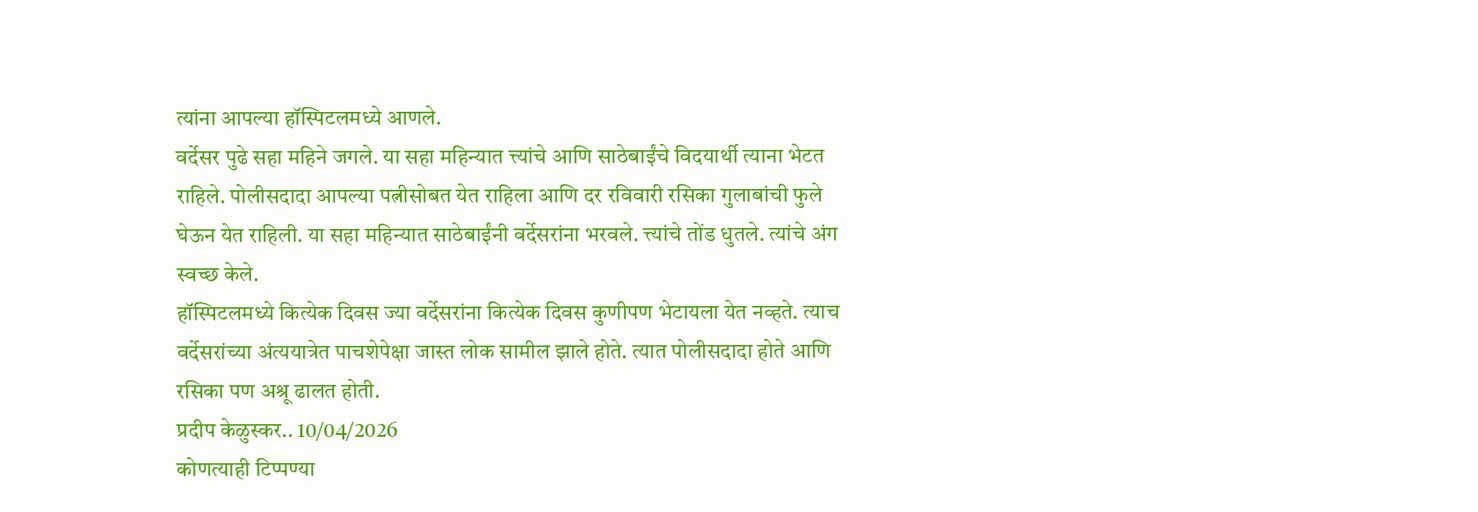त्यांना आपल्या हॉस्पिटलमध्ये आणले.
वर्देसर पुढे सहा महिने जगले. या सहा महिन्यात त्त्यांचे आणि साठेबाईंचे विदयार्थी त्याना भेटत राहिले. पोलीसदादा आपल्या पत्नीसोबत येत राहिला आणि दर रविवारी रसिका गुलाबांची फुले घेऊन येत राहिली. या सहा महिन्यात साठेबाईंनी वर्देसरांना भरवले. त्त्यांचे तोंड धुतले. त्यांचे अंग स्वच्छ केले.
हॉस्पिटलमध्ये कित्येक दिवस ज्या वर्देसरांना कित्येक दिवस कुणीपण भेटायला येत नव्हते. त्याच वर्देसरांच्या अंत्ययात्रेत पाचशेपेक्षा जास्त लोक सामील झाले होते. त्यात पोलीसदादा होते आणि रसिका पण अश्रू ढालत होती.
प्रदीप केळुस्कर.. 10/04/2026
कोणत्याही टिप्पण्या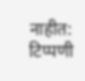नाहीत:
टिप्पणी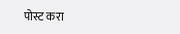पोस्ट करा